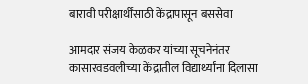बारावी परीक्षार्थींसाठी केंद्रापासून बससेवा

आमदार संजय केळकर यांच्या सूचनेनंतर कासारवडवलीच्या केंद्रातील विद्यार्थ्यांना दिलासा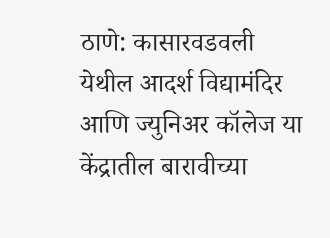ठाणे: कासारवडवली येथील आदर्श विद्यामंदिर आणि ज्युनिअर कॉलेज या केंद्रातील बारावीच्या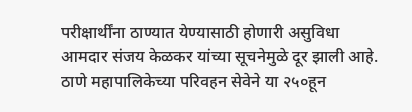परीक्षार्थींना ठाण्यात येण्यासाठी होणारी असुविधा आमदार संजय केळकर यांच्या सूचनेमुळे दूर झाली आहे. ठाणे महापालिकेच्या परिवहन सेवेने या २५०हून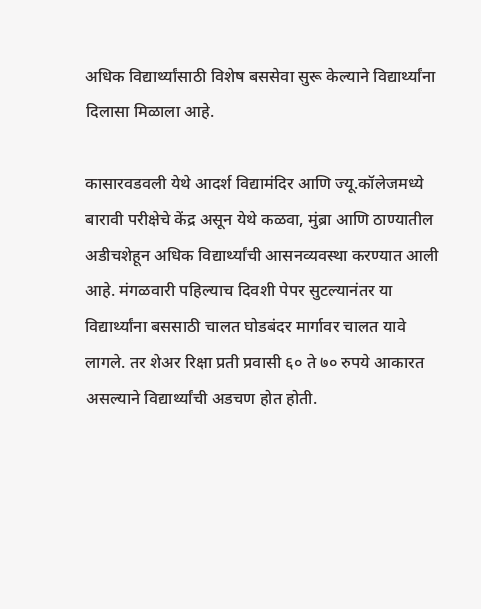अधिक विद्यार्थ्यांसाठी विशेष बससेवा सुरू केल्याने विद्यार्थ्यांना दिलासा मिळाला आहे.

कासारवडवली येथे आदर्श विद्यामंदिर आणि ज्यू.कॉलेजमध्ये बारावी परीक्षेचे केंद्र असून येथे कळवा, मुंब्रा आणि ठाण्यातील अडीचशेहून अधिक विद्यार्थ्यांची आसनव्यवस्था करण्यात आली आहे. मंगळवारी पहिल्याच दिवशी पेपर सुटल्यानंतर या विद्यार्थ्यांना बससाठी चालत घोडबंदर मार्गावर चालत यावे लागले. तर शेअर रिक्षा प्रती प्रवासी ६० ते ७० रुपये आकारत असल्याने विद्यार्थ्यांची अडचण होत होती.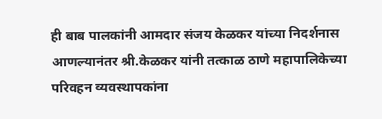ही बाब पालकांनी आमदार संजय केळकर यांच्या निदर्शनास आणल्यानंतर श्री.केळकर यांनी तत्काळ ठाणे महापालिकेच्या परिवहन व्यवस्थापकांना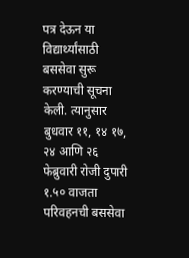पत्र देऊन या विद्यार्थ्यांसाठी बससेवा सुरू करण्याची सूचना केली. त्यानुसार बुधवार ११, १४ १७, २४ आणि २६ फेब्रुवारी रोजी दुपारी १.५० वाजता परिवहनची बससेवा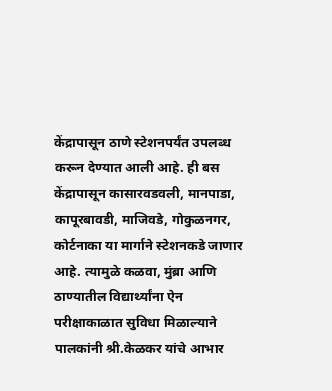केंद्रापासून ठाणे स्टेशनपर्यंत उपलब्ध करून देण्यात आली आहे. ही बस केंद्रापासून कासारवडवली, मानपाडा, कापूरबावडी, माजिवडे, गोकुळनगर, कोर्टनाका या मार्गाने स्टेशनकडे जाणार आहे. त्यामुळे कळवा, मुंब्रा आणि ठाण्यातील विद्यार्थ्यांना ऐन परीक्षाकाळात सुविधा मिळाल्याने पालकांनी श्री.केळकर यांचे आभार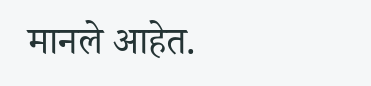मानले आहेत.